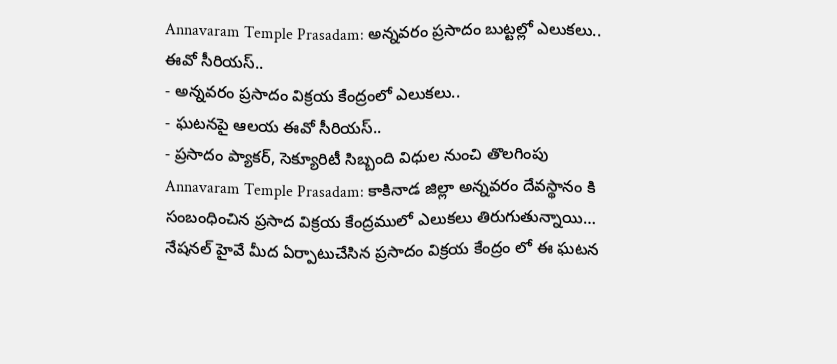Annavaram Temple Prasadam: అన్నవరం ప్రసాదం బుట్టల్లో ఎలుకలు.. ఈవో సీరియస్..
- అన్నవరం ప్రసాదం విక్రయ కేంద్రంలో ఎలుకలు..
- ఘటనపై ఆలయ ఈవో సీరియస్..
- ప్రసాదం ప్యాకర్, సెక్యూరిటీ సిబ్బంది విధుల నుంచి తొలగింపు
Annavaram Temple Prasadam: కాకినాడ జిల్లా అన్నవరం దేవస్థానం కి సంబంధించిన ప్రసాద విక్రయ కేంద్రములో ఎలుకలు తిరుగుతున్నాయి… నేషనల్ హైవే మీద ఏర్పాటుచేసిన ప్రసాదం విక్రయ కేంద్రం లో ఈ ఘటన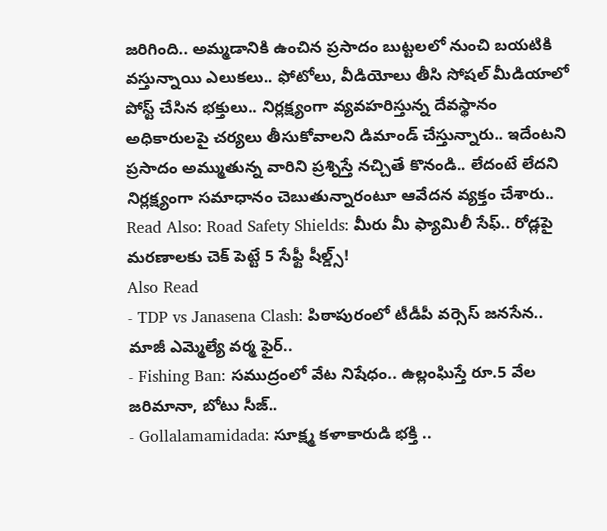జరిగింది.. అమ్మడానికి ఉంచిన ప్రసాదం బుట్టలలో నుంచి బయటికి వస్తున్నాయి ఎలుకలు.. ఫోటోలు, వీడియోలు తీసి సోషల్ మీడియాలో పోస్ట్ చేసిన భక్తులు.. నిర్లక్ష్యంగా వ్యవహరిస్తున్న దేవస్థానం అధికారులపై చర్యలు తీసుకోవాలని డిమాండ్ చేస్తున్నారు.. ఇదేంటని ప్రసాదం అమ్ముతున్న వారిని ప్రశ్నిస్తే నచ్చితే కొనండి.. లేదంటే లేదని నిర్లక్ష్యంగా సమాధానం చెబుతున్నారంటూ ఆవేదన వ్యక్తం చేశారు..
Read Also: Road Safety Shields: మీరు మీ ఫ్యామిలీ సేఫ్.. రోడ్లపై మరణాలకు చెక్ పెట్టే 5 సేఫ్టీ షీల్డ్స్!
Also Read
- TDP vs Janasena Clash: పిఠాపురంలో టీడీపీ వర్సెస్ జనసేన.. మాజీ ఎమ్మెల్యే వర్మ ఫైర్..
- Fishing Ban: సముద్రంలో వేట నిషేధం.. ఉల్లంఘిస్తే రూ.5 వేల జరిమానా, బోటు సీజ్..
- Gollalamamidada: సూక్ష్మ కళాకారుడి భక్తి ..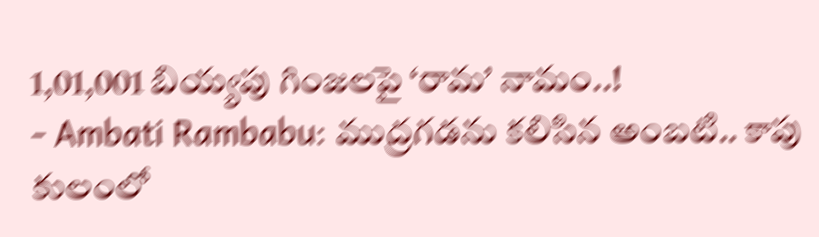1,01,001 బియ్యపు గింజలపై ‘రామ’ నామం..!
- Ambati Rambabu: ముద్రగడను కలిసిన అంబటి.. కాపు కులంలో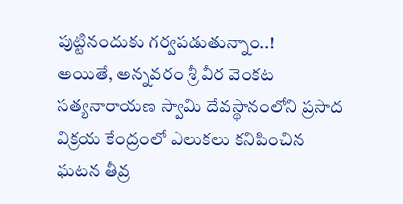పుట్టినందుకు గర్వపడుతున్నాం..!
అయితే, అన్నవరం శ్రీ వీర వెంకట సత్యనారాయణ స్వామి దేవస్థానంలోని ప్రసాద విక్రయ కేంద్రంలో ఎలుకలు కనిపించిన ఘటన తీవ్ర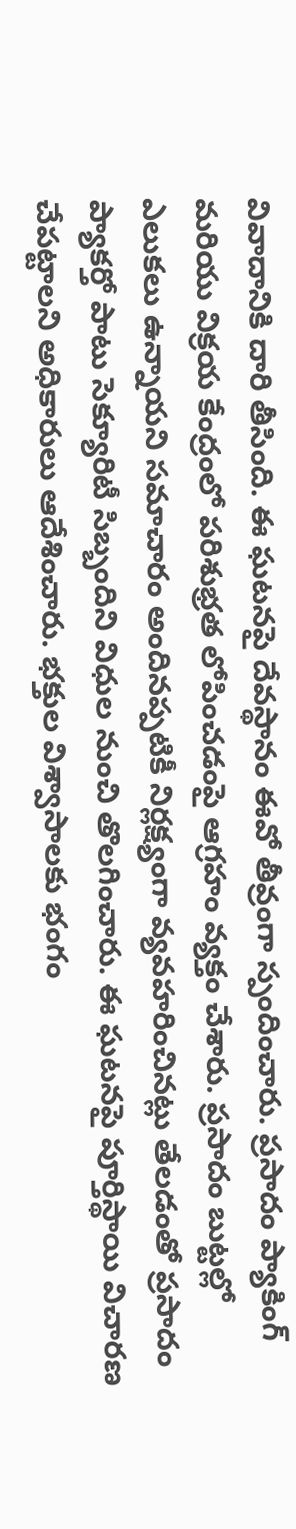వివాదానికి దారి తీసింది. ఈ ఘటనపై దేవస్థానం ఈవో తీవ్రంగా స్పందించారు. ప్రసాదం ప్యాకింగ్ మరియు విక్రయ కేంద్రంలో పరిశుభ్రత లోపించడంపై ఆగ్రహం వ్యక్తం చేశారు. ప్రసాదం బుట్టల్లో ఎలుకలు ఉన్నాయని సమాచారం అందినప్పటికీ నిర్లక్ష్యంగా వ్యవహరించినట్లు తేలడంతో ప్రసాదం ప్యాకర్తో పాటు సెక్యూరిటీ సిబ్బందిని విధుల నుంచి తొలగించారు. ఈ ఘటనపై పూర్తిస్థాయి విచారణ చేపట్టాలని అధికారులు ఆదేశించారు. భక్తుల విశ్వాసాలకు భంగం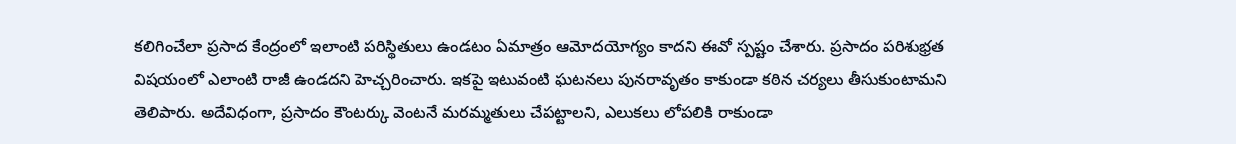కలిగించేలా ప్రసాద కేంద్రంలో ఇలాంటి పరిస్థితులు ఉండటం ఏమాత్రం ఆమోదయోగ్యం కాదని ఈవో స్పష్టం చేశారు. ప్రసాదం పరిశుభ్రత విషయంలో ఎలాంటి రాజీ ఉండదని హెచ్చరించారు. ఇకపై ఇటువంటి ఘటనలు పునరావృతం కాకుండా కఠిన చర్యలు తీసుకుంటామని తెలిపారు. అదేవిధంగా, ప్రసాదం కౌంటర్కు వెంటనే మరమ్మతులు చేపట్టాలని, ఎలుకలు లోపలికి రాకుండా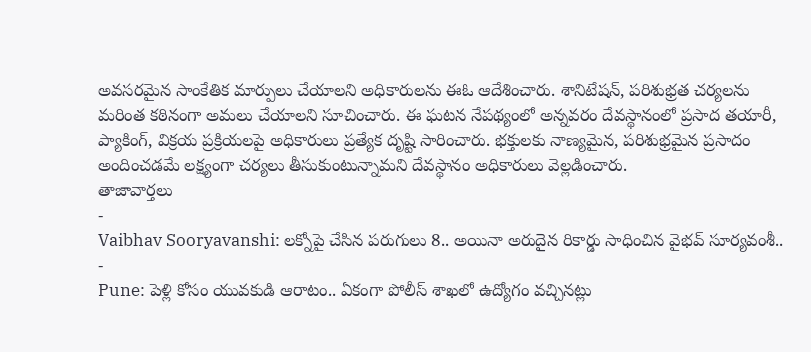అవసరమైన సాంకేతిక మార్పులు చేయాలని అధికారులను ఈఓ ఆదేశించారు. శానిటేషన్, పరిశుభ్రత చర్యలను మరింత కఠినంగా అమలు చేయాలని సూచించారు. ఈ ఘటన నేపథ్యంలో అన్నవరం దేవస్థానంలో ప్రసాద తయారీ, ప్యాకింగ్, విక్రయ ప్రక్రియలపై అధికారులు ప్రత్యేక దృష్టి సారించారు. భక్తులకు నాణ్యమైన, పరిశుభ్రమైన ప్రసాదం అందించడమే లక్ష్యంగా చర్యలు తీసుకుంటున్నామని దేవస్థానం అధికారులు వెల్లడించారు.
తాజావార్తలు
-
Vaibhav Sooryavanshi: లక్నోపై చేసిన పరుగులు 8.. అయినా అరుదైన రికార్డు సాధించిన వైభవ్ సూర్యవంశీ..
-
Pune: పెళ్లి కోసం యువకుడి ఆరాటం.. ఏకంగా పోలీస్ శాఖలో ఉద్యోగం వచ్చినట్లు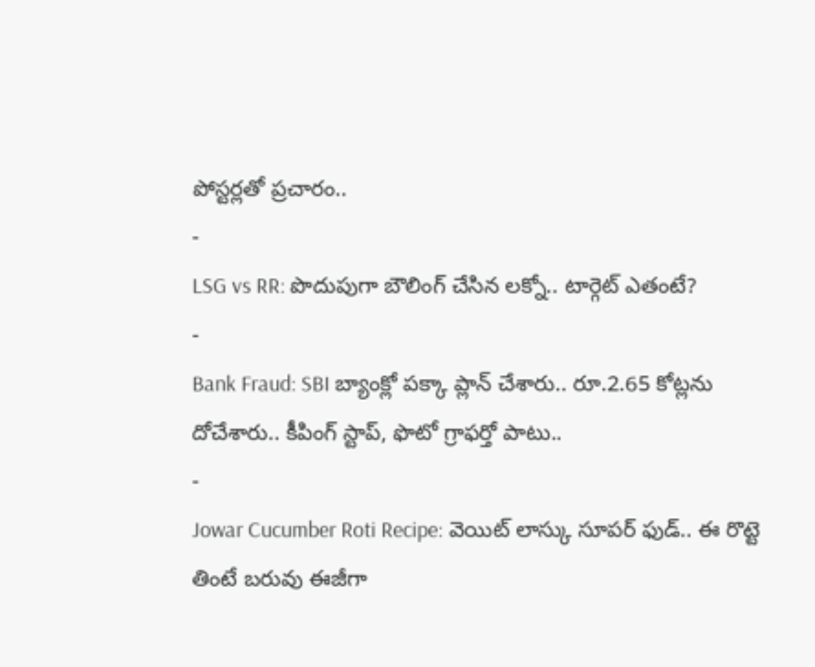పోస్టర్లతో ప్రచారం..
-
LSG vs RR: పొదుపుగా బౌలింగ్ చేసిన లక్నో.. టార్గెట్ ఎతంటే?
-
Bank Fraud: SBI బ్యాంక్లో పక్కా ప్లాన్ చేశారు.. రూ.2.65 కోట్లను దోచేశారు.. కీపింగ్ స్టాప్, ఫొటో గ్రాఫర్తో పాటు..
-
Jowar Cucumber Roti Recipe: వెయిట్ లాస్కు సూపర్ ఫుడ్.. ఈ రొట్టె తింటే బరువు ఈజీగా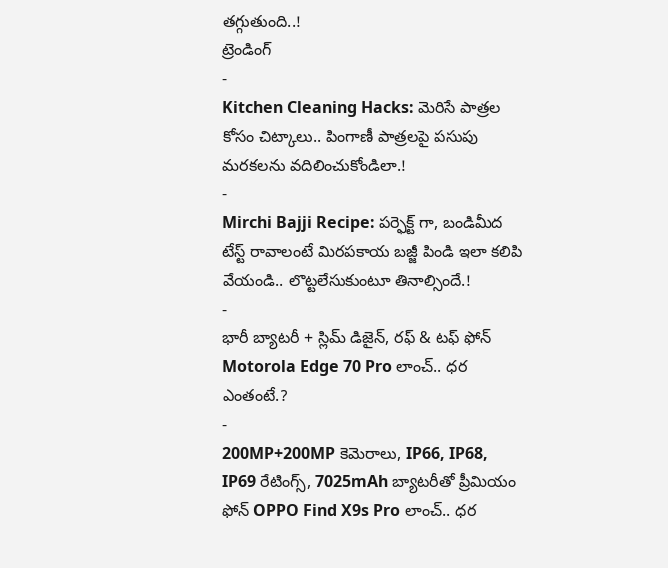తగ్గుతుంది..!
ట్రెండింగ్
-
Kitchen Cleaning Hacks: మెరిసే పాత్రల కోసం చిట్కాలు.. పింగాణీ పాత్రలపై పసుపు మరకలను వదిలించుకోండిలా.!
-
Mirchi Bajji Recipe: పర్ఫెక్ట్ గా, బండిమీద టేస్ట్ రావాలంటే మిరపకాయ బజ్జీ పిండి ఇలా కలిపి వేయండి.. లొట్టలేసుకుంటూ తినాల్సిందే.!
-
భారీ బ్యాటరీ + స్లిమ్ డిజైన్, రఫ్ & టఫ్ ఫోన్ Motorola Edge 70 Pro లాంచ్.. ధర ఎంతంటే.?
-
200MP+200MP కెమెరాలు, IP66, IP68, IP69 రేటింగ్స్, 7025mAh బ్యాటరీతో ప్రీమియం ఫోన్ OPPO Find X9s Pro లాంచ్.. ధర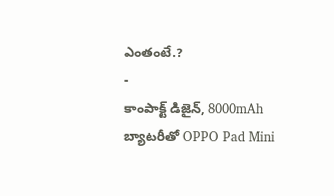ఎంతంటే.?
-
కాంపాక్ట్ డిజైన్, 8000mAh బ్యాటరీతో OPPO Pad Mini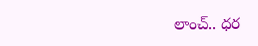లాంచ్.. ధర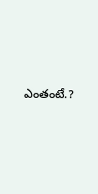ఎంతంటే.?